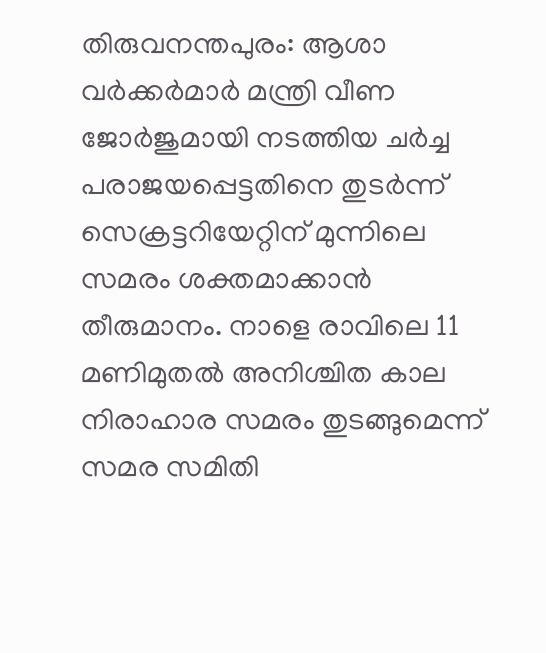തിരുവനന്തപുരം: ആശാ വർക്കർമാർ മന്ത്രി വീണ ജോർജുമായി നടത്തിയ ചർച്ച പരാജയപ്പെട്ടതിനെ തുടർന്ന് സെക്രട്ടറിയേറ്റിന് മുന്നിലെ സമരം ശക്തമാക്കാൻ തീരുമാനം. നാളെ രാവിലെ 11 മണിമുതൽ അനിശ്ചിത കാല നിരാഹാര സമരം തുടങ്ങുമെന്ന് സമര സമിതി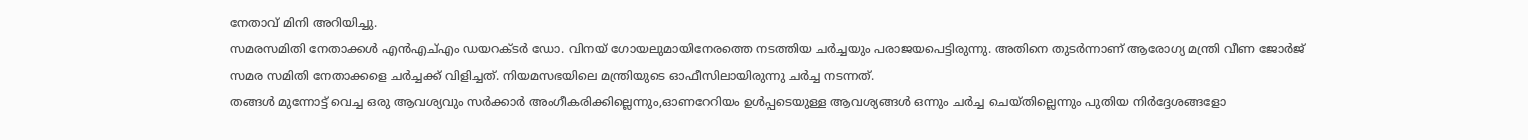നേതാവ് മിനി അറിയിച്ചു.
സമരസമിതി നേതാക്കൾ എൻഎച്എം ഡയറക്ടർ ഡോ. വിനയ് ഗോയലുമായിനേരത്തെ നടത്തിയ ചർച്ചയും പരാജയപെട്ടിരുന്നു. അതിനെ തുടർന്നാണ് ആരോഗ്യ മന്ത്രി വീണ ജോർജ് സമര സമിതി നേതാക്കളെ ചർച്ചക്ക് വിളിച്ചത്. നിയമസഭയിലെ മന്ത്രിയുടെ ഓഫീസിലായിരുന്നു ചർച്ച നടന്നത്.
തങ്ങൾ മുന്നോട്ട് വെച്ച ഒരു ആവശ്യവും സർക്കാർ അംഗീകരിക്കില്ലെന്നും,ഓണറേറിയം ഉൾപ്പടെയുള്ള ആവശ്യങ്ങൾ ഒന്നും ചർച്ച ചെയ്തില്ലെന്നും പുതിയ നിർദ്ദേശങ്ങളോ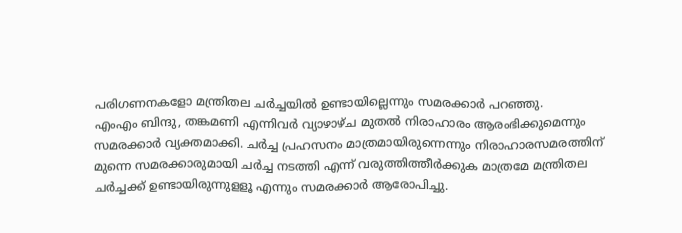പരിഗണനകളോ മന്ത്രിതല ചർച്ചയിൽ ഉണ്ടായില്ലെന്നും സമരക്കാർ പറഞ്ഞു.
എംഎം ബിന്ദു, തങ്കമണി എന്നിവർ വ്യാഴാഴ്ച മുതൽ നിരാഹാരം ആരംഭിക്കുമെന്നും സമരക്കാർ വ്യക്തമാക്കി. ചർച്ച പ്രഹസനം മാത്രമായിരുന്നെന്നും നിരാഹാരസമരത്തിന് മുന്നെ സമരക്കാരുമായി ചർച്ച നടത്തി എന്ന് വരുത്തിത്തീർക്കുക മാത്രമേ മന്ത്രിതല ചർച്ചക്ക് ഉണ്ടായിരുന്നുളളൂ എന്നും സമരക്കാർ ആരോപിച്ചു.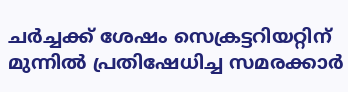ചർച്ചക്ക് ശേഷം സെക്രട്ടറിയറ്റിന് മുന്നിൽ പ്രതിഷേധിച്ച സമരക്കാർ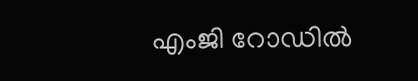എംജി റോഡിൽ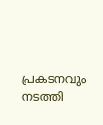പ്രകടനവും നടത്തി